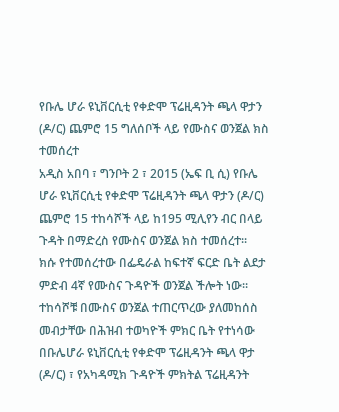የቡሌ ሆራ ዩኒቨርሲቲ የቀድሞ ፕሬዚዳንት ጫላ ዋታን (ዶ/ር) ጨምሮ 15 ግለሰቦች ላይ የሙስና ወንጀል ክስ ተመሰረተ
አዲስ አበባ ፣ ግንቦት 2 ፣ 2015 (ኤፍ ቢ ሲ) የቡሌ ሆራ ዩኒቨርሲቲ የቀድሞ ፕሬዚዳንት ጫላ ዋታን (ዶ/ር) ጨምሮ 15 ተከሳሾች ላይ ከ195 ሚሊየን ብር በላይ ጉዳት በማድረስ የሙስና ወንጀል ክስ ተመሰረተ፡፡
ክሱ የተመሰረተው በፌዴራል ከፍተኛ ፍርድ ቤት ልደታ ምድብ 4ኛ የሙስና ጉዳዮች ወንጀል ችሎት ነው።
ተከሳሾቹ በሙስና ወንጀል ተጠርጥረው ያለመከሰስ መብታቸው በሕዝብ ተወካዮች ምክር ቤት የተነሳው በቡሌሆራ ዩኒቨርሲቲ የቀድሞ ፕሬዚዳንት ጫላ ዋታ (ዶ/ር) ፣ የአካዳሚክ ጉዳዮች ምክትል ፕሬዚዳንት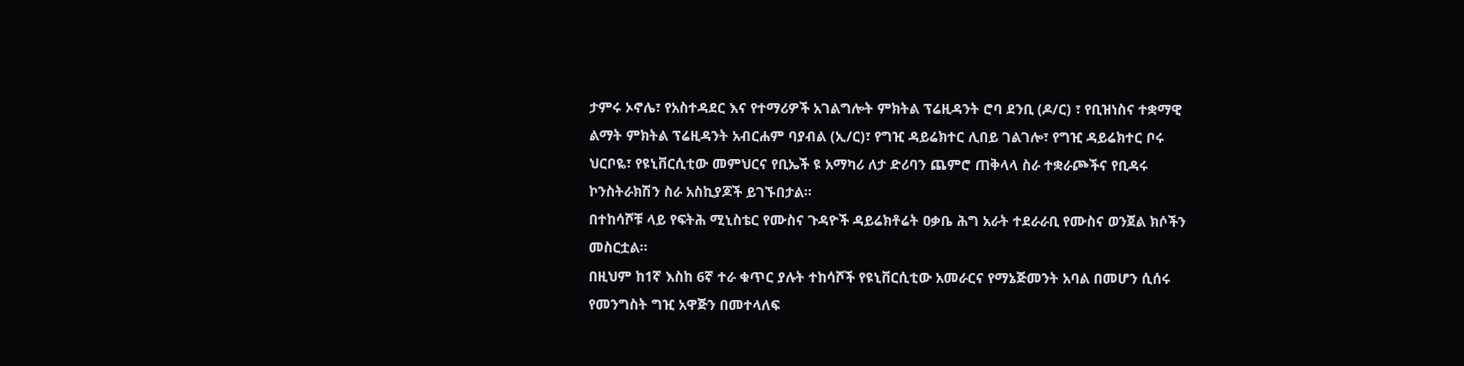ታምሩ ኦኖሌ፣ የአስተዳደር እና የተማሪዎች አገልግሎት ምክትል ፕሬዚዳንት ሮባ ደንቢ (ዶ/ር) ፣ የቢዝነስና ተቋማዊ ልማት ምክትል ፕሬዚዳንት አብርሐም ባያብል (ኢ/ር)፣ የግዢ ዳይሬክተር ሊበይ ገልገሎ፣ የግዢ ዳይሬክተር ቦሩ ህርቦዬ፣ የዩኒቨርሲቲው መምህርና የቢኤች ዩ አማካሪ ለታ ድሪባን ጨምሮ ጠቅላላ ስራ ተቋራጮችና የቢዳሩ ኮንስትራክሽን ስራ አስኪያጆች ይገኙበታል።
በተከሳሾቹ ላይ የፍትሕ ሚኒስቴር የሙስና ጉዳዮች ዳይሬክቶሬት ዐቃቤ ሕግ አራት ተደራራቢ የሙስና ወንጀል ክሶችን መስርቷል።
በዚህም ከ1ኛ እስከ 6ኛ ተራ ቁጥር ያሉት ተከሳሾች የዩኒቨርሲቲው አመራርና የማኔጅመንት አባል በመሆን ሲሰሩ የመንግስት ግዢ አዋጅን በመተላለፍ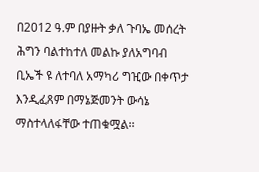በ2012 ዓ.ም በያዙት ቃለ ጉባኤ መሰረት ሕግን ባልተከተለ መልኩ ያለአግባብ ቢኤች ዩ ለተባለ አማካሪ ግዢው በቀጥታ እንዲፈጸም በማኔጅመንት ውሳኔ ማስተላለፋቸው ተጠቁሟል፡፡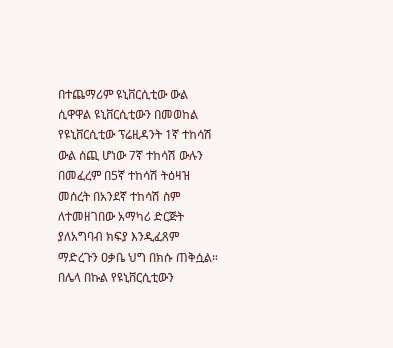በተጨማሪም ዩኒቨርሲቲው ውል ሲዋዋል ዩኒቨርሲቲውን በመወከል የዩኒቨርሲቲው ፕሬዚዳንት 1ኛ ተከሳሽ ውል ሰጪ ሆነው 7ኛ ተከሳሽ ውሉን በመፈረም በ5ኛ ተከሳሽ ትዕዛዝ መሰረት በአንደኛ ተከሳሽ ስም ለተመዘገበው አማካሪ ድርጅት ያለአግባብ ክፍያ እንዲፈጸም ማድረጉን ዐቃቤ ህግ በክሱ ጠቅሷል።
በሌላ በኩል የዩኒቨርሲቲውን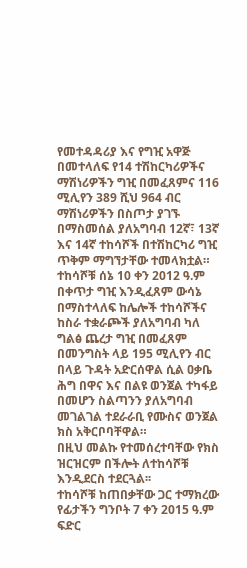የመተዳዳሪያ እና የግዢ አዋጅ በመተላለፍ የ14 ተሽከርካሪዎችና ማሽነሪዎችን ግዢ በመፈጸምና 116 ሚሊየን 389 ሺህ 964 ብር ማሽነሪዎችን በስጦታ ያገኙ በማስመሰል ያለአግባብ 12ኛ፣ 13ኛ እና 14ኛ ተከሳሾች በተሽከርካሪ ግዢ ጥቅም ማግኘታቸው ተመላክቷል።
ተከሳሾቹ ሰኔ 10 ቀን 2012 ዓ.ም በቀጥታ ግዢ እንዲፈጸም ውሳኔ በማስተላለፍ ከሌሎች ተከሳሾችና ከስራ ተቋራጮች ያለአግባብ ካለ ግልፅ ጨረታ ግዢ በመፈጸም በመንግስት ላይ 195 ሚሊየን ብር በላይ ጉዳት አድርሰዋል ሲል ዐቃቤ ሕግ በዋና እና በልዩ ወንጀል ተካፋይ በመሆን ስልጣንን ያለአግባብ መገልገል ተደራራቢ የሙስና ወንጀል ክስ አቅርቦባቸዋል።
በዚህ መልኩ የተመሰረተባቸው የክስ ዝርዝርም በችሎት ለተከሳሾቹ እንዲደርስ ተደርጓል፡፡
ተከሳሾቹ ከጠበቃቸው ጋር ተማክረው የፊታችን ግንቦት 7 ቀን 2015 ዓ.ም ፍድር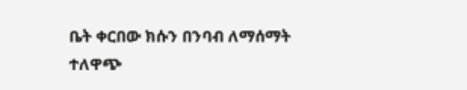ቤት ቀርበው ክሱን በንባብ ለማሰማት ተለዋጭ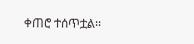ቀጠሮ ተሰጥቷል፡፡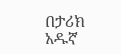በታሪክ አዱኛ